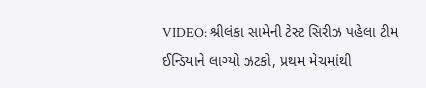VIDEO: શ્રીલંકા સામેની ટેસ્ટ સિરીઝ પહેલા ટીમ ઈન્ડિયાને લાગ્યો ઝટકો, પ્રથમ મેચમાંથી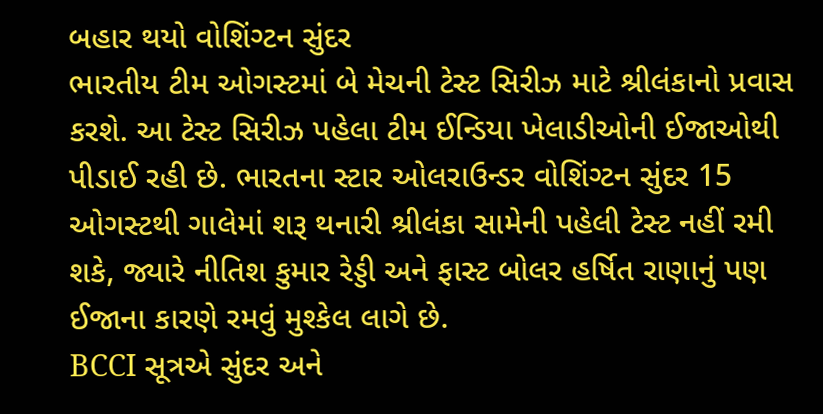બહાર થયો વોશિંગ્ટન સુંદર
ભારતીય ટીમ ઓગસ્ટમાં બે મેચની ટેસ્ટ સિરીઝ માટે શ્રીલંકાનો પ્રવાસ કરશે. આ ટેસ્ટ સિરીઝ પહેલા ટીમ ઈન્ડિયા ખેલાડીઓની ઈજાઓથી પીડાઈ રહી છે. ભારતના સ્ટાર ઓલરાઉન્ડર વોશિંગ્ટન સુંદર 15 ઓગસ્ટથી ગાલેમાં શરૂ થનારી શ્રીલંકા સામેની પહેલી ટેસ્ટ નહીં રમી શકે, જ્યારે નીતિશ કુમાર રેડ્ડી અને ફાસ્ટ બોલર હર્ષિત રાણાનું પણ ઈજાના કારણે રમવું મુશ્કેલ લાગે છે.
BCCI સૂત્રએ સુંદર અને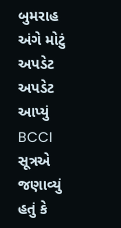બુમરાહ અંગે મોટું અપડેટ અપડેટ આપ્યું
BCCI સૂત્રએ જણાવ્યું હતું કે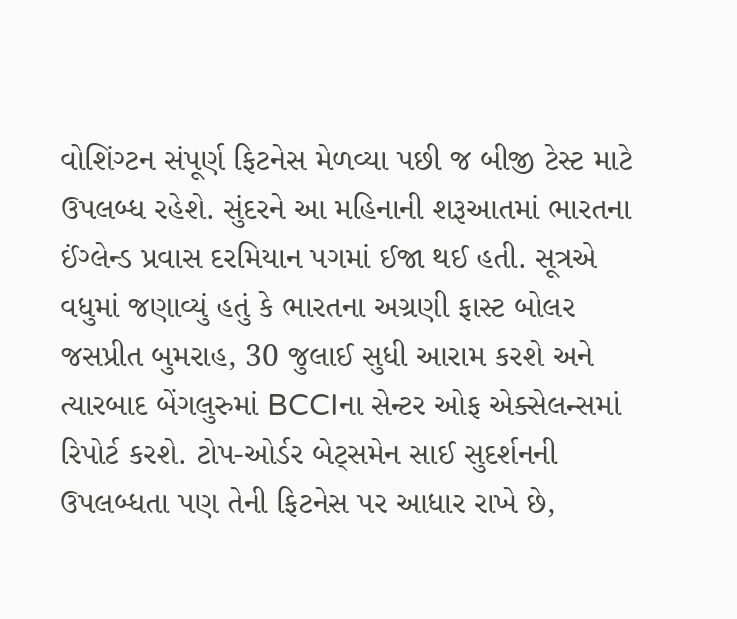વોશિંગ્ટન સંપૂર્ણ ફિટનેસ મેળવ્યા પછી જ બીજી ટેસ્ટ માટે ઉપલબ્ધ રહેશે. સુંદરને આ મહિનાની શરૂઆતમાં ભારતના ઈંગ્લેન્ડ પ્રવાસ દરમિયાન પગમાં ઈજા થઈ હતી. સૂત્રએ વધુમાં જણાવ્યું હતું કે ભારતના અગ્રણી ફાસ્ટ બોલર જસપ્રીત બુમરાહ, 30 જુલાઈ સુધી આરામ કરશે અને ત્યારબાદ બેંગલુરુમાં BCCIના સેન્ટર ઓફ એક્સેલન્સમાં રિપોર્ટ કરશે. ટોપ-ઓર્ડર બેટ્સમેન સાઈ સુદર્શનની ઉપલબ્ધતા પણ તેની ફિટનેસ પર આધાર રાખે છે,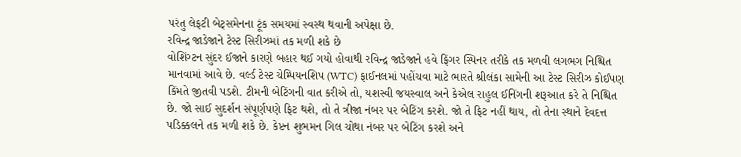પરંતુ લેફટી બેટ્સમેનના ટૂંક સમયમાં સ્વસ્થ થવાની અપેક્ષા છે.
રવિન્દ્ર જાડેજાને ટેસ્ટ સિરીઝમાં તક મળી શકે છે
વોશિંગ્ટન સુંદર ઈજાને કારણે બહાર થઈ ગયો હોવાથી રવિન્દ્ર જાડેજાને હવે ફિંગર સ્પિનર તરીકે તક મળવી લગભગ નિશ્ચિત માનવામાં આવે છે. વર્લ્ડ ટેસ્ટ ચેમ્પિયનશિપ (WTC) ફાઈનલમાં પહોંચવા માટે ભારતે શ્રીલંકા સામેની આ ટેસ્ટ સિરીઝ કોઈપણ કિંમતે જીતવી પડશે. ટીમની બેટિંગની વાત કરીએ તો, યશસ્વી જયસ્વાલ અને કેએલ રાહુલ ઈનિંગની શરૂઆત કરે તે નિશ્ચિત છે. જો સાઈ સુદર્શન સંપૂર્ણપણે ફિટ થશે, તો તે ત્રીજા નંબર પર બેટિંગ કરશે. જો તે ફિટ નહીં થાય, તો તેના સ્થાને દેવદત્ત પડિક્કલને તક મળી શકે છે. કેપ્ટન શુભમન ગિલ ચોથા નંબર પર બેટિંગ કરશે અને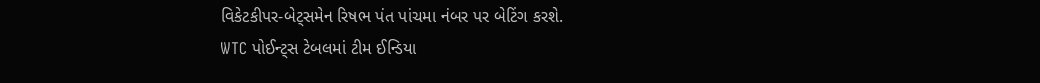વિકેટકીપર-બેટ્સમેન રિષભ પંત પાંચમા નંબર પર બેટિંગ કરશે.
WTC પોઈન્ટ્સ ટેબલમાં ટીમ ઈન્ડિયા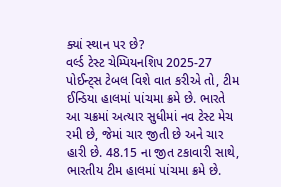ક્યાં સ્થાન પર છે?
વર્લ્ડ ટેસ્ટ ચેમ્પિયનશિપ 2025-27 પોઈન્ટ્સ ટેબલ વિશે વાત કરીએ તો, ટીમ ઈન્ડિયા હાલમાં પાંચમા ક્રમે છે. ભારતે આ ચક્રમાં અત્યાર સુધીમાં નવ ટેસ્ટ મેચ રમી છે, જેમાં ચાર જીતી છે અને ચાર હારી છે. 48.15 ના જીત ટકાવારી સાથે, ભારતીય ટીમ હાલમાં પાંચમા ક્રમે છે.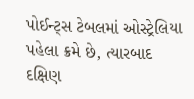પોઈન્ટ્સ ટેબલમાં ઓસ્ટ્રેલિયા પહેલા ક્રમે છે, ત્યારબાદ દક્ષિણ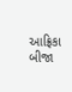આફ્રિકા બીજા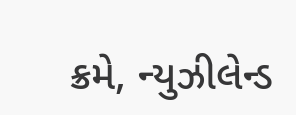ક્રમે, ન્યુઝીલેન્ડ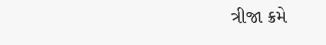ત્રીજા ક્રમે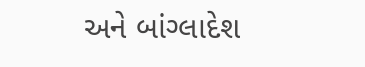અને બાંગ્લાદેશ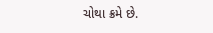ચોથા ક્રમે છે.